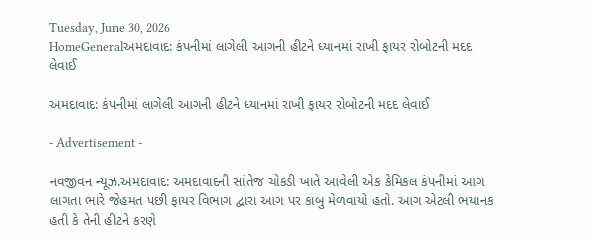Tuesday, June 30, 2026
HomeGeneralઅમદાવાદ: કંપનીમાં લાગેલી આગની હીટને ધ્યાનમાં રાખી ફાયર રોબોટની મદદ લેવાઈ

અમદાવાદ: કંપનીમાં લાગેલી આગની હીટને ધ્યાનમાં રાખી ફાયર રોબોટની મદદ લેવાઈ

- Advertisement -

નવજીવન ન્યૂઝ.અમદાવાદ: અમદાવાદની સાંતેજ ચોકડી ખાતે આવેલી એક કેમિકલ કંપનીમાં આગ લાગતા ભારે જેહમત પછી ફાયર વિભાગ દ્વારા આગ પર કાબુ મેળવાયો હતો. આગ એટલી ભયાનક હતી કે તેની હીટને કરણે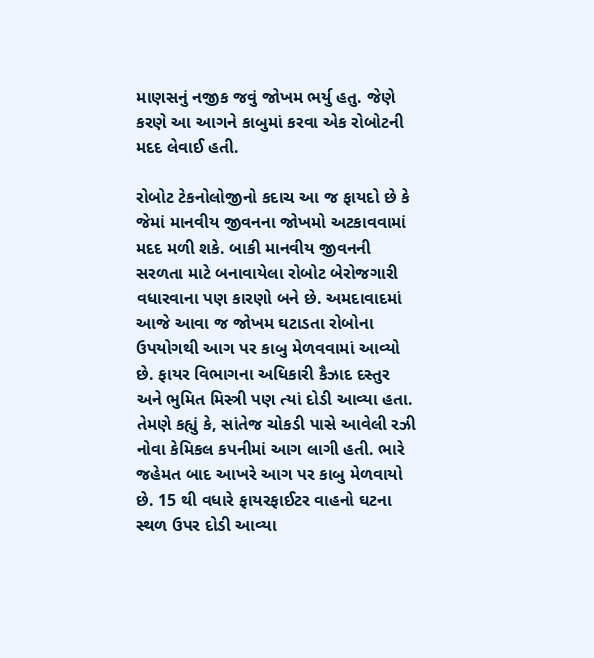માણસનું નજીક જવું જોખમ ભર્યુ હતુ. જેણે કરણે આ આગને કાબુમાં કરવા એક રોબોટની મદદ લેવાઈ હતી.

રોબોટ ટેકનોલોજીનો કદાચ આ જ ફાયદો છે કે જેમાં માનવીય જીવનના જોખમો અટકાવવામાં મદદ મળી શકે. બાકી માનવીય જીવનની સરળતા માટે બનાવાયેલા રોબોટ બેરોજગારી વધારવાના પણ કારણો બને છે. અમદાવાદમાં આજે આવા જ જોખમ ઘટાડતા રોબોના ઉપયોગથી આગ પર કાબુ મેળવવામાં આવ્યો છે. ફાયર વિભાગના અધિકારી કૈઝાદ દસ્તુર અને ભુમિત મિસ્ત્રી પણ ત્યાં દોડી આવ્યા હતા. તેમણે કહ્યું કે, સાંતેજ ચોકડી પાસે આવેલી રઝી નોવા કેમિકલ કપનીમાં આગ લાગી હતી. ભારે જહેમત બાદ આખરે આગ પર કાબુ મેળવાયો છે. 15 થી વધારે ફાયરફાઈટર વાહનો ઘટના સ્થળ ઉપર દોડી આવ્યા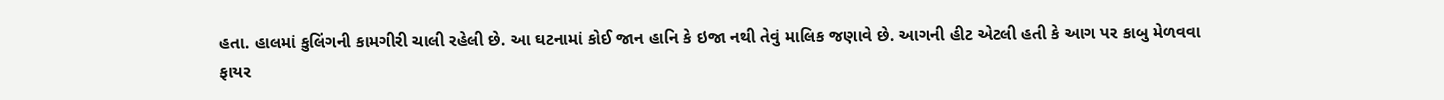હતા. હાલમાં કુલિંગની કામગીરી ચાલી રહેલી છે. આ ઘટનામાં કોઈ જાન હાનિ કે ઇજા નથી તેવું માલિક જણાવે છે. આગની હીટ એટલી હતી કે આગ પર કાબુ મેળવવા ફાયર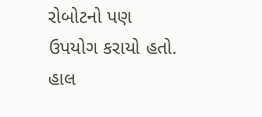રોબોટનો પણ ઉપયોગ કરાયો હતો. હાલ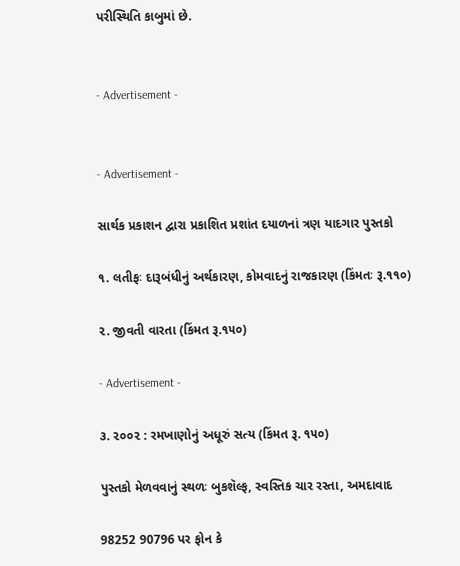પરીસ્થિતિ કાબુમાં છે.


- Advertisement -


- Advertisement -

સાર્થક પ્રકાશન દ્વારા પ્રકાશિત પ્રશાંત દયાળનાં ત્રણ યાદગાર પુસ્તકો

૧. લતીફઃ દારૂબંધીનું અર્થકારણ, કોમવાદનું રાજકારણ (કિંમતઃ રૂ.૧૧૦)

૨. જીવતી વારતા (કિંમત રૂ.૧૫૦)

- Advertisement -

૩. ૨૦૦૨ : રમખાણોનું અધૂરું સત્ય (કિંમત રૂ. ૧૫૦)

પુસ્તકો મેળવવાનું સ્થળઃ બુકશૅલ્ફ, સ્વસ્તિક ચાર રસ્તા, અમદાવાદ

98252 90796 પર ફોન કે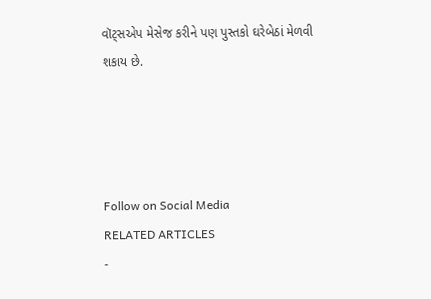વૉટ્સએપ મેસેજ કરીને પણ પુસ્તકો ઘરેબેઠાં મેળવી શકાય છે.




Follow on Social Media
RELATED ARTICLES
-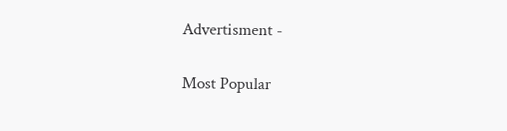Advertisment -

Most Popular